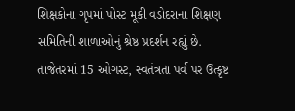શિક્ષકોના ગૃપમાં પોસ્ટ મૂકી વડોદરાના શિક્ષણ સમિતિની શાળાઓનું શ્રેષ્ઠ પ્રદર્શન રહ્યું છે. તાજેતરમાં 15 ઓગસ્ટ, સ્વતંત્રતા પર્વ પર ઉત્કૃષ્ટ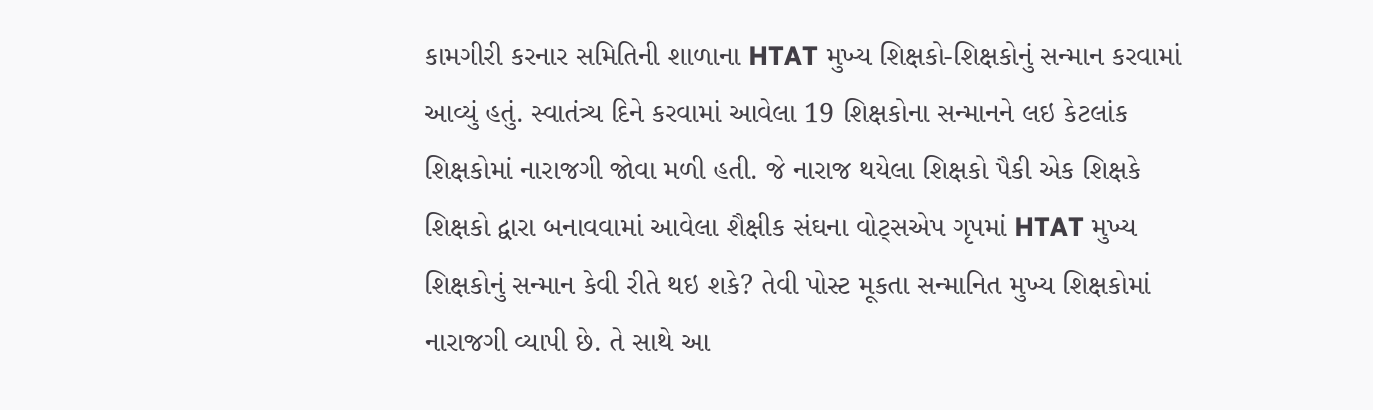કામગીરી કરનાર સમિતિની શાળાના HTAT મુખ્ય શિક્ષકો-શિક્ષકોનું સન્માન કરવામાં આવ્યું હતું. સ્વાતંત્ર્ય દિને કરવામાં આવેલા 19 શિક્ષકોના સન્માનને લઇ કેટલાંક શિક્ષકોમાં નારાજગી જોવા મળી હતી. જે નારાજ થયેલા શિક્ષકો પૈકી એક શિક્ષકે શિક્ષકો દ્વારા બનાવવામાં આવેલા શૈક્ષીક સંઘના વોટ્સએપ ગૃપમાં HTAT મુખ્ય શિક્ષકોનું સન્માન કેવી રીતે થઇ શકે? તેવી પોસ્ટ મૂકતા સન્માનિત મુખ્ય શિક્ષકોમાં નારાજગી વ્યાપી છે. તે સાથે આ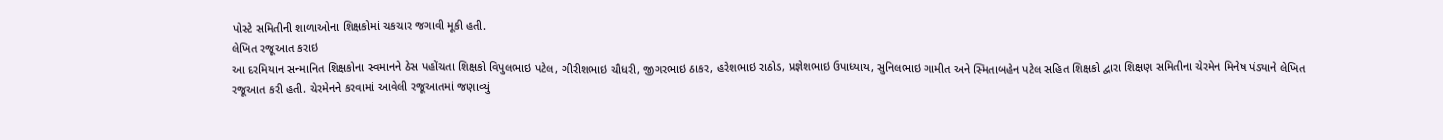પોસ્ટે સમિતીની શાળાઓના શિક્ષકોમાં ચકચાર જગાવી મૂકી હતી.
લેખિત રજૂઆત કરાઇ
આ દરમિયાન સન્માનિત શિક્ષકોના સ્વમાનને ઠેસ પહોંચતા શિક્ષકો વિપુલભાઇ પટેલ, ગીરીશભાઇ ચૌધરી, જીગરભાઇ ઠાકર, હરેશભાઇ રાઠોડ, પ્રજ્ઞેશભાઇ ઉપાધ્યાય, સુનિલભાઇ ગામીત અને સ્મિતાબહેન પટેલ સહિત શિક્ષકો દ્વારા શિક્ષણ સમિતીના ચેરમેન મિનેષ પંડ્યાને લેખિત રજૂઆત કરી હતી. ચેરમેનને કરવામાં આવેલી રજૂઆતમાં જણાવ્યું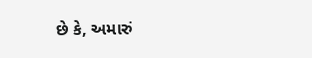છે કે, અમારું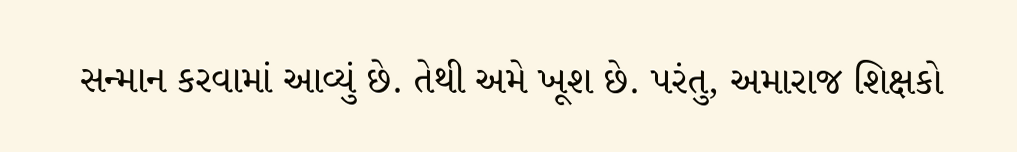સન્માન કરવામાં આવ્યું છે. તેથી અમે ખૂશ છે. પરંતુ, અમારાજ શિક્ષકો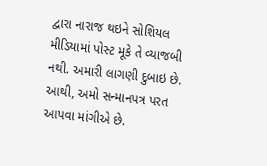દ્વારા નારાજ થઇને સોશિયલ મીડિયામાં પોસ્ટ મૂકે તે વ્યાજબી નથી. અમારી લાગણી દુબાઇ છે. આથી, અમો સન્માનપત્ર પરત આપવા માંગીએ છે.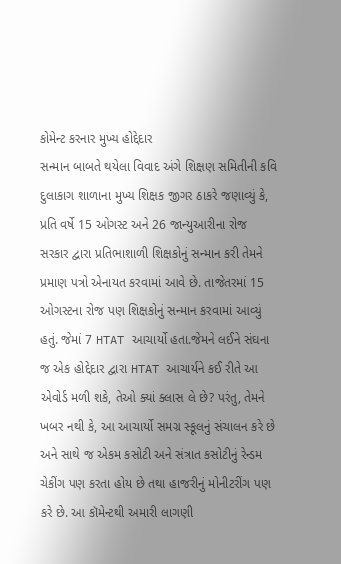કોમેન્ટ કરનાર મુખ્ય હોદ્દેદાર
સન્માન બાબતે થયેલા વિવાદ અંગે શિક્ષણ સમિતીની કવિ દુલાકાગ શાળાના મુખ્ય શિક્ષક જીગર ઠાકરે જણાવ્યું કે, પ્રતિ વર્ષે 15 ઓગસ્ટ અને 26 જાન્યુઆરીના રોજ સરકાર દ્વારા પ્રતિભાશાળી શિક્ષકોનું સન્માન કરી તેમને પ્રમાણ પત્રો એનાયત કરવામાં આવે છે. તાજેતરમાં 15 ઓગસ્ટના રોજ પણ શિક્ષકોનું સન્માન કરવામાં આવ્યું હતું. જેમાં 7 HTAT આચાર્યો હતા.જેમને લઈને સંઘના જ એક હોદ્દેદાર દ્વારા HTAT આચાર્યને કઈ રીતે આ એવોર્ડ મળી શકે, તેઓ ક્યાં ક્લાસ લે છે? પરંતુ, તેમને ખબર નથી કે, આ આચાર્યો સમગ્ર સ્કૂલનું સંચાલન કરે છે અને સાથે જ એકમ કસોટી અને સંત્રાત કસોટીનું રેન્ડમ ચેકીંગ પણ કરતા હોય છે તથા હાજરીનું મોનીટરીંગ પણ કરે છે. આ કૉમેન્ટથી અમારી લાગણી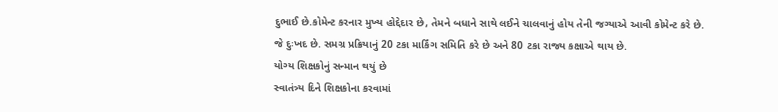દુભાઈ છે.કોમેન્ટ કરનાર મુખ્ય હોદ્દેદાર છે, તેમને બધાને સાથે લઈને ચાલવાનું હોય તેની જગ્યાએ આવી કોમેન્ટ કરે છે. જે દુઃખદ છે. સમગ્ર પ્રક્રિયાનું 20 ટકા માર્કિંગ સમિતિ કરે છે અને 80 ટકા રાજ્ય કક્ષાએ થાય છે.
યોગ્ય શિક્ષકોનું સન્માન થયું છે
સ્વાતંત્ર્ય દિને શિક્ષકોના કરવામાં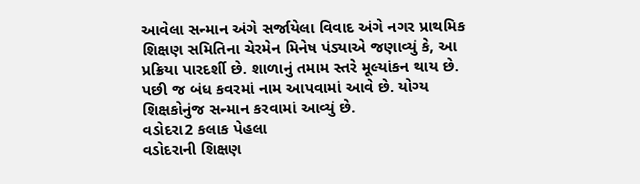આવેલા સન્માન અંગે સર્જાયેલા વિવાદ અંગે નગર પ્રાથમિક શિક્ષણ સમિતિના ચેરમેન મિનેષ પંડ્યાએ જણાવ્યું કે, આ પ્રક્રિયા પારદર્શી છે. શાળાનું તમામ સ્તરે મૂલ્યાંકન થાય છે. પછી જ બંધ કવરમાં નામ આપવામાં આવે છે. યોગ્ય શિક્ષકોનુંજ સન્માન કરવામાં આવ્યું છે.
વડોદરા2 કલાક પેહલા
વડોદરાની શિક્ષણ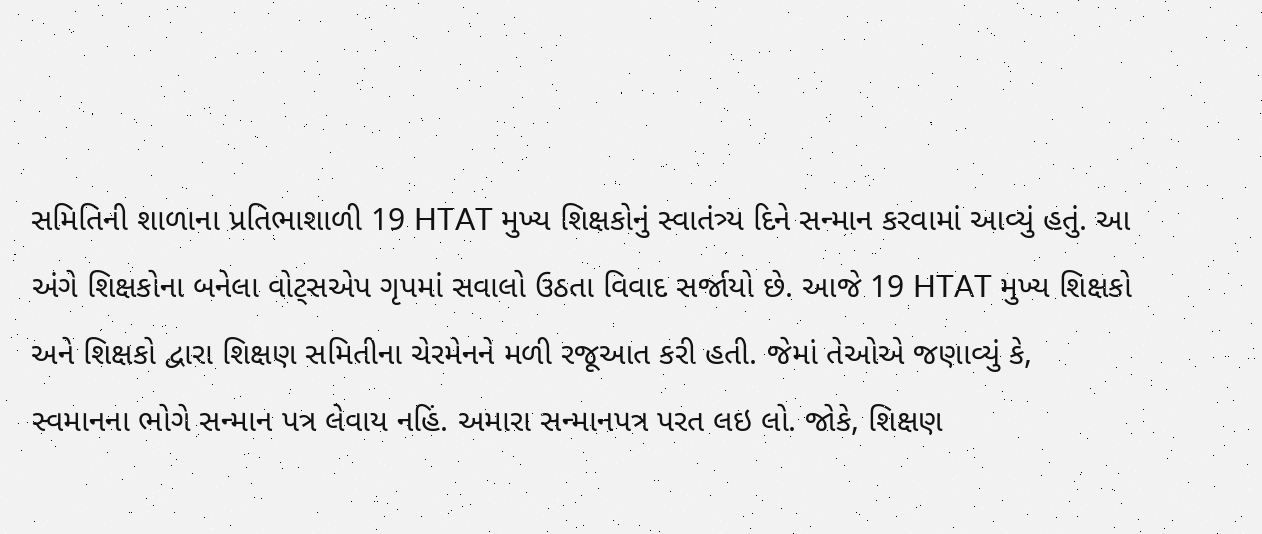સમિતિની શાળાના પ્રતિભાશાળી 19 HTAT મુખ્ય શિક્ષકોનું સ્વાતંત્ર્ય દિને સન્માન કરવામાં આવ્યું હતું. આ અંગે શિક્ષકોના બનેલા વોટ્સએપ ગૃપમાં સવાલો ઉઠતા વિવાદ સર્જાયો છે. આજે 19 HTAT મુખ્ય શિક્ષકો અને શિક્ષકો દ્વારા શિક્ષણ સમિતીના ચેરમેનને મળી રજૂઆત કરી હતી. જેમાં તેઓએ જણાવ્યું કે, સ્વમાનના ભોગે સન્માન પત્ર લેવાય નહિં. અમારા સન્માનપત્ર પરત લઇ લો. જોકે, શિક્ષણ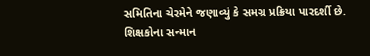સમિતિના ચેરમેને જણાવ્યું કે સમગ્ર પ્રક્રિયા પારદર્શી છે. શિક્ષકોના સન્માન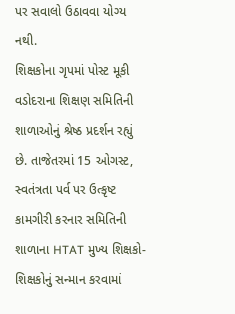પર સવાલો ઉઠાવવા યોગ્ય નથી.
શિક્ષકોના ગૃપમાં પોસ્ટ મૂકી વડોદરાના શિક્ષણ સમિતિની શાળાઓનું શ્રેષ્ઠ પ્રદર્શન રહ્યું છે. તાજેતરમાં 15 ઓગસ્ટ, સ્વતંત્રતા પર્વ પર ઉત્કૃષ્ટ કામગીરી કરનાર સમિતિની શાળાના HTAT મુખ્ય શિક્ષકો-શિક્ષકોનું સન્માન કરવામાં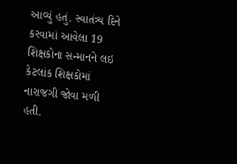આવ્યું હતું. સ્વાતંત્ર્ય દિને કરવામાં આવેલા 19 શિક્ષકોના સન્માનને લઇ કેટલાંક શિક્ષકોમાં નારાજગી જોવા મળી હતી.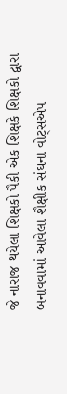જે નારાજ થયેલા શિક્ષકો પૈકી એક શિક્ષકે શિક્ષકો દ્વારા બનાવવામાં આવેલા શૈક્ષીક સંઘના વોટ્સએપ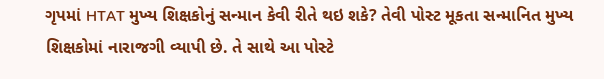ગૃપમાં HTAT મુખ્ય શિક્ષકોનું સન્માન કેવી રીતે થઇ શકે? તેવી પોસ્ટ મૂકતા સન્માનિત મુખ્ય શિક્ષકોમાં નારાજગી વ્યાપી છે. તે સાથે આ પોસ્ટે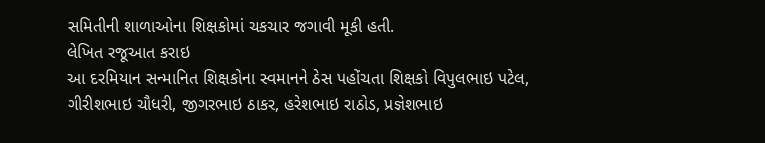સમિતીની શાળાઓના શિક્ષકોમાં ચકચાર જગાવી મૂકી હતી.
લેખિત રજૂઆત કરાઇ
આ દરમિયાન સન્માનિત શિક્ષકોના સ્વમાનને ઠેસ પહોંચતા શિક્ષકો વિપુલભાઇ પટેલ, ગીરીશભાઇ ચૌધરી, જીગરભાઇ ઠાકર, હરેશભાઇ રાઠોડ, પ્રજ્ઞેશભાઇ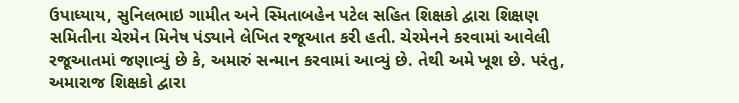ઉપાધ્યાય, સુનિલભાઇ ગામીત અને સ્મિતાબહેન પટેલ સહિત શિક્ષકો દ્વારા શિક્ષણ સમિતીના ચેરમેન મિનેષ પંડ્યાને લેખિત રજૂઆત કરી હતી. ચેરમેનને કરવામાં આવેલી રજૂઆતમાં જણાવ્યું છે કે, અમારું સન્માન કરવામાં આવ્યું છે. તેથી અમે ખૂશ છે. પરંતુ, અમારાજ શિક્ષકો દ્વારા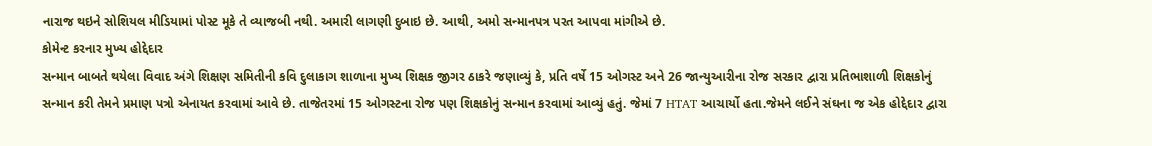નારાજ થઇને સોશિયલ મીડિયામાં પોસ્ટ મૂકે તે વ્યાજબી નથી. અમારી લાગણી દુબાઇ છે. આથી, અમો સન્માનપત્ર પરત આપવા માંગીએ છે.
કોમેન્ટ કરનાર મુખ્ય હોદ્દેદાર
સન્માન બાબતે થયેલા વિવાદ અંગે શિક્ષણ સમિતીની કવિ દુલાકાગ શાળાના મુખ્ય શિક્ષક જીગર ઠાકરે જણાવ્યું કે, પ્રતિ વર્ષે 15 ઓગસ્ટ અને 26 જાન્યુઆરીના રોજ સરકાર દ્વારા પ્રતિભાશાળી શિક્ષકોનું સન્માન કરી તેમને પ્રમાણ પત્રો એનાયત કરવામાં આવે છે. તાજેતરમાં 15 ઓગસ્ટના રોજ પણ શિક્ષકોનું સન્માન કરવામાં આવ્યું હતું. જેમાં 7 HTAT આચાર્યો હતા.જેમને લઈને સંઘના જ એક હોદ્દેદાર દ્વારા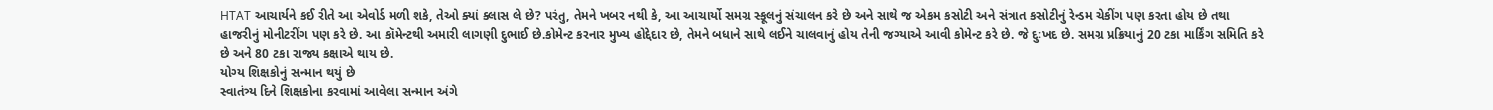HTAT આચાર્યને કઈ રીતે આ એવોર્ડ મળી શકે, તેઓ ક્યાં ક્લાસ લે છે? પરંતુ, તેમને ખબર નથી કે, આ આચાર્યો સમગ્ર સ્કૂલનું સંચાલન કરે છે અને સાથે જ એકમ કસોટી અને સંત્રાત કસોટીનું રેન્ડમ ચેકીંગ પણ કરતા હોય છે તથા હાજરીનું મોનીટરીંગ પણ કરે છે. આ કૉમેન્ટથી અમારી લાગણી દુભાઈ છે.કોમેન્ટ કરનાર મુખ્ય હોદ્દેદાર છે, તેમને બધાને સાથે લઈને ચાલવાનું હોય તેની જગ્યાએ આવી કોમેન્ટ કરે છે. જે દુઃખદ છે. સમગ્ર પ્રક્રિયાનું 20 ટકા માર્કિંગ સમિતિ કરે છે અને 80 ટકા રાજ્ય કક્ષાએ થાય છે.
યોગ્ય શિક્ષકોનું સન્માન થયું છે
સ્વાતંત્ર્ય દિને શિક્ષકોના કરવામાં આવેલા સન્માન અંગે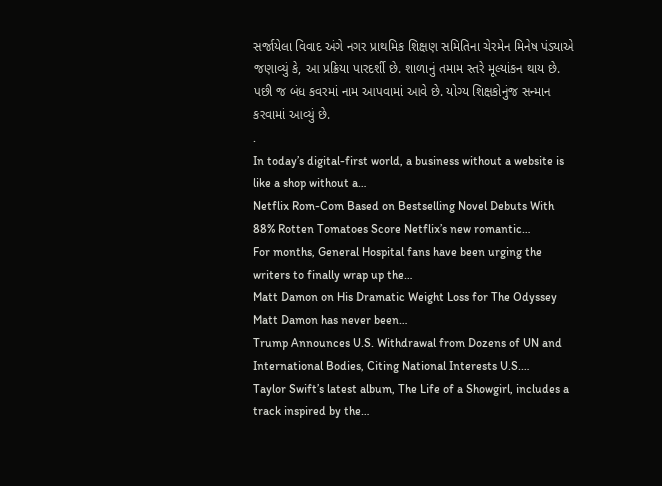સર્જાયેલા વિવાદ અંગે નગર પ્રાથમિક શિક્ષણ સમિતિના ચેરમેન મિનેષ પંડ્યાએ જણાવ્યું કે, આ પ્રક્રિયા પારદર્શી છે. શાળાનું તમામ સ્તરે મૂલ્યાંકન થાય છે. પછી જ બંધ કવરમાં નામ આપવામાં આવે છે. યોગ્ય શિક્ષકોનુંજ સન્માન કરવામાં આવ્યું છે.
.
In today’s digital-first world, a business without a website is like a shop without a…
Netflix Rom-Com Based on Bestselling Novel Debuts With 88% Rotten Tomatoes Score Netflix’s new romantic…
For months, General Hospital fans have been urging the writers to finally wrap up the…
Matt Damon on His Dramatic Weight Loss for The Odyssey Matt Damon has never been…
Trump Announces U.S. Withdrawal from Dozens of UN and International Bodies, Citing National Interests U.S.…
Taylor Swift’s latest album, The Life of a Showgirl, includes a track inspired by the…